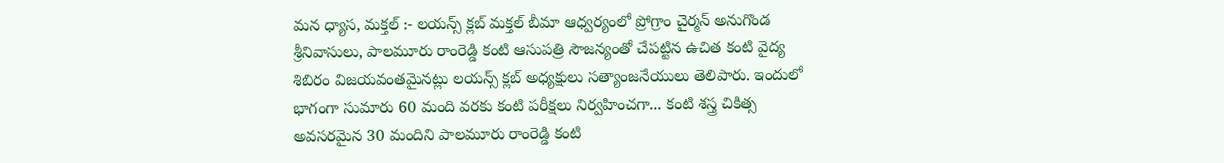మన ధ్యాస, మక్తల్ :- లయన్స్ క్లబ్ మక్తల్ బీమా ఆధ్వర్యంలో ప్రోగ్రాం చైర్మన్ అనుగొండ శ్రీనివాసులు, పాలమూరు రాంరెడ్డి కంటి ఆసుపత్రి సౌజన్యంతో చేపట్టిన ఉచిత కంటి వైద్య శిబిరం విజయవంతమైనట్లు లయన్స్ క్లబ్ అధ్యక్షులు సత్యాంజనేయులు తెలిపారు. ఇందులో భాగంగా సుమారు 60 మంది వరకు కంటి పరీక్షలు నిర్వహించగా... కంటి శస్త్ర చికిత్స అవసరమైన 30 మందిని పాలమూరు రాంరెడ్డి కంటి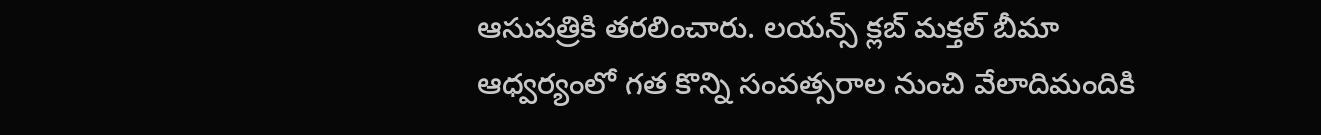ఆసుపత్రికి తరలించారు. లయన్స్ క్లబ్ మక్తల్ బీమా ఆధ్వర్యంలో గత కొన్ని సంవత్సరాల నుంచి వేలాదిమందికి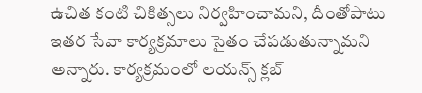ఉచిత కంటి చికిత్సలు నిర్వహించామని, దీంతోపాటు ఇతర సేవా కార్యక్రమాలు సైతం చేపడుతున్నామని అన్నారు. కార్యక్రమంలో లయన్స్ క్లబ్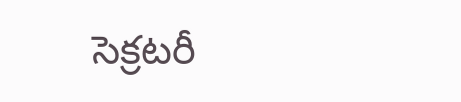సెక్రటరీ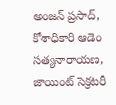అంజన్ ప్రసాద్, కోశాధికారి ఆడెం సత్యనారాయణ, జాయింట్ సెక్రటరీ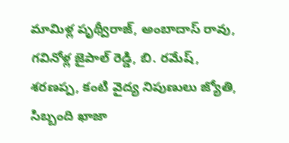మామిళ్ల పృథ్వీరాజ్, అంబాదాస్ రావు, గవినోళ్ల జైపాల్ రెడ్డి, బి. రమేష్, శరణప్ప, కంటి వైద్య నిపుణులు జ్యోతి, సిబ్బంది ఖాజా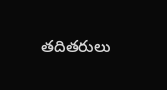తదితరులు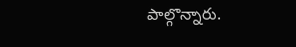పాల్గొన్నారు.